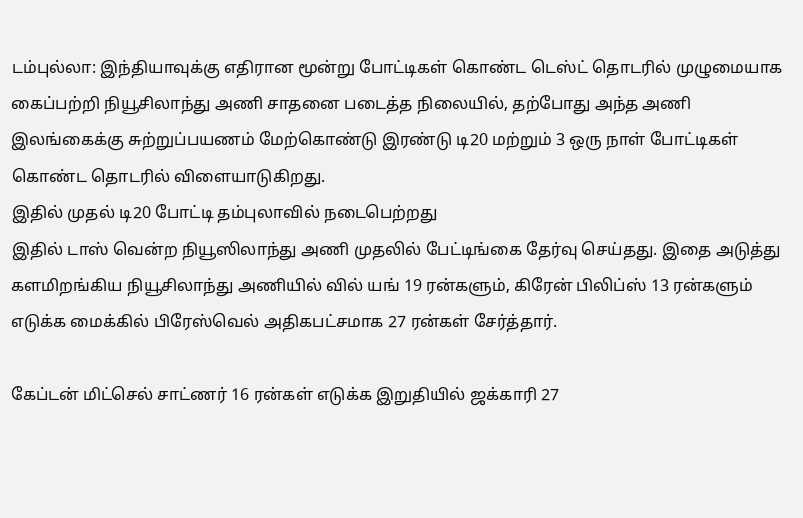டம்புல்லா: இந்தியாவுக்கு எதிரான மூன்று போட்டிகள் கொண்ட டெஸ்ட் தொடரில் முழுமையாக கைப்பற்றி நியூசிலாந்து அணி சாதனை படைத்த நிலையில், தற்போது அந்த அணி இலங்கைக்கு சுற்றுப்பயணம் மேற்கொண்டு இரண்டு டி20 மற்றும் 3 ஒரு நாள் போட்டிகள் கொண்ட தொடரில் விளையாடுகிறது.
இதில் முதல் டி20 போட்டி தம்புலாவில் நடைபெற்றது
இதில் டாஸ் வென்ற நியூஸிலாந்து அணி முதலில் பேட்டிங்கை தேர்வு செய்தது. இதை அடுத்து களமிறங்கிய நியூசிலாந்து அணியில் வில் யங் 19 ரன்களும், கிரேன் பிலிப்ஸ் 13 ரன்களும் எடுக்க மைக்கில் பிரேஸ்வெல் அதிகபட்சமாக 27 ரன்கள் சேர்த்தார்.

கேப்டன் மிட்செல் சாட்ணர் 16 ரன்கள் எடுக்க இறுதியில் ஜக்காரி 27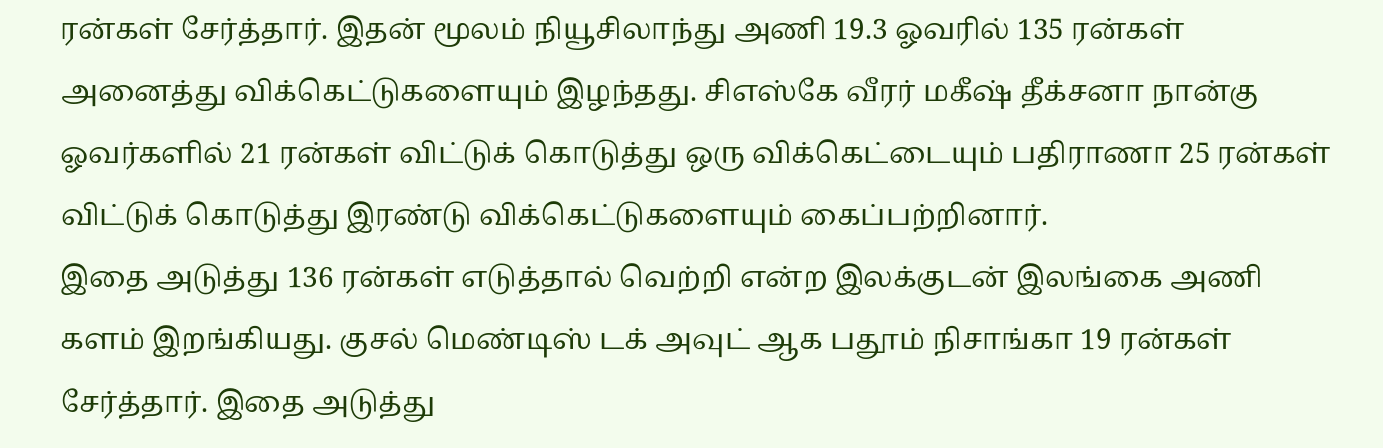ரன்கள் சேர்த்தார். இதன் மூலம் நியூசிலாந்து அணி 19.3 ஓவரில் 135 ரன்கள் அனைத்து விக்கெட்டுகளையும் இழந்தது. சிஎஸ்கே வீரர் மகீஷ் தீக்சனா நான்கு ஓவர்களில் 21 ரன்கள் விட்டுக் கொடுத்து ஒரு விக்கெட்டையும் பதிராணா 25 ரன்கள் விட்டுக் கொடுத்து இரண்டு விக்கெட்டுகளையும் கைப்பற்றினார்.
இதை அடுத்து 136 ரன்கள் எடுத்தால் வெற்றி என்ற இலக்குடன் இலங்கை அணி களம் இறங்கியது. குசல் மெண்டிஸ் டக் அவுட் ஆக பதூம் நிசாங்கா 19 ரன்கள் சேர்த்தார். இதை அடுத்து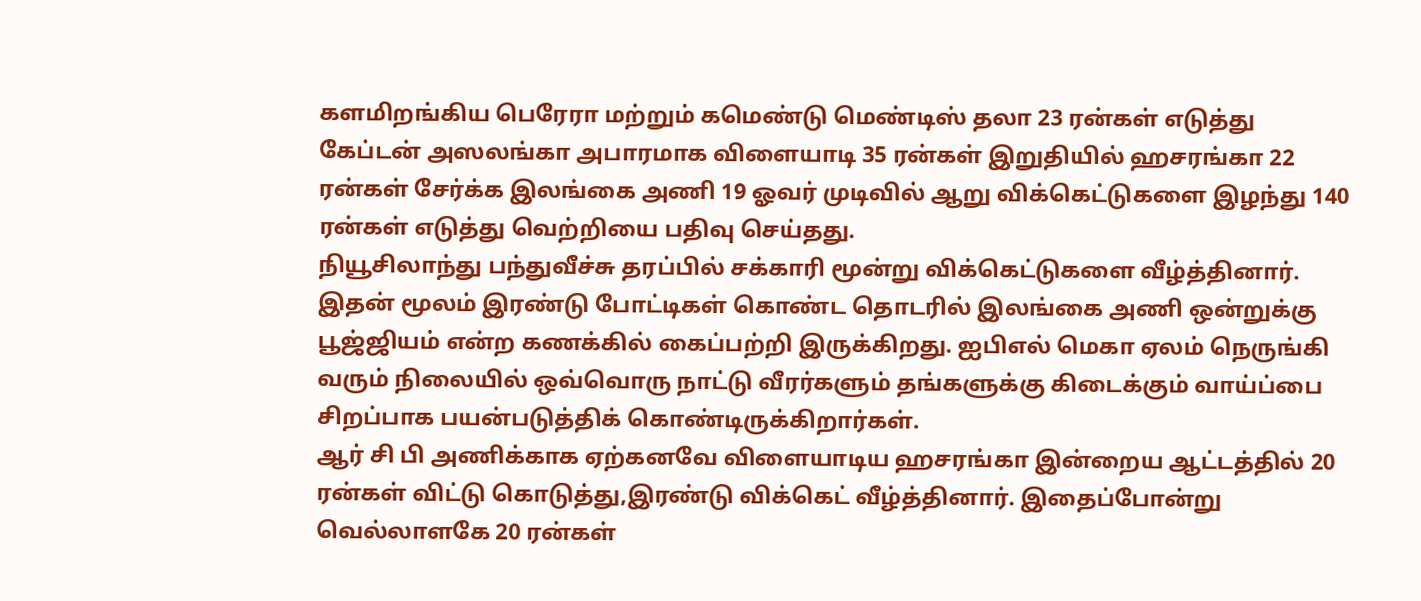களமிறங்கிய பெரேரா மற்றும் கமெண்டு மெண்டிஸ் தலா 23 ரன்கள் எடுத்து கேப்டன் அஸலங்கா அபாரமாக விளையாடி 35 ரன்கள் இறுதியில் ஹசரங்கா 22 ரன்கள் சேர்க்க இலங்கை அணி 19 ஓவர் முடிவில் ஆறு விக்கெட்டுகளை இழந்து 140 ரன்கள் எடுத்து வெற்றியை பதிவு செய்தது.
நியூசிலாந்து பந்துவீச்சு தரப்பில் சக்காரி மூன்று விக்கெட்டுகளை வீழ்த்தினார். இதன் மூலம் இரண்டு போட்டிகள் கொண்ட தொடரில் இலங்கை அணி ஒன்றுக்கு பூஜ்ஜியம் என்ற கணக்கில் கைப்பற்றி இருக்கிறது. ஐபிஎல் மெகா ஏலம் நெருங்கி வரும் நிலையில் ஒவ்வொரு நாட்டு வீரர்களும் தங்களுக்கு கிடைக்கும் வாய்ப்பை சிறப்பாக பயன்படுத்திக் கொண்டிருக்கிறார்கள்.
ஆர் சி பி அணிக்காக ஏற்கனவே விளையாடிய ஹசரங்கா இன்றைய ஆட்டத்தில் 20 ரன்கள் விட்டு கொடுத்து,இரண்டு விக்கெட் வீழ்த்தினார். இதைப்போன்று வெல்லாளகே 20 ரன்கள்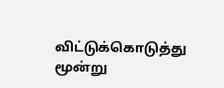விட்டுக்கொடுத்து மூன்று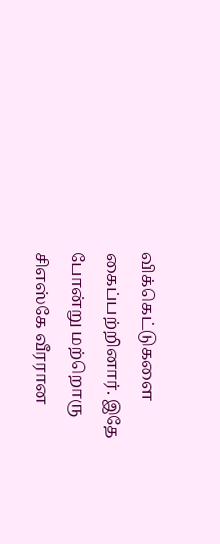விக்கெட்டுகளை கைப்பற்றினார். இதே போன்று மற்றொரு சிஎஸ்கே வீரரான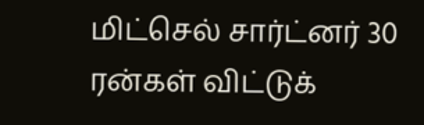மிட்செல் சார்ட்னர் 30 ரன்கள் விட்டுக்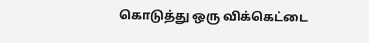கொடுத்து ஒரு விக்கெட்டை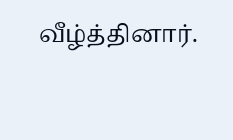வீழ்த்தினார்.